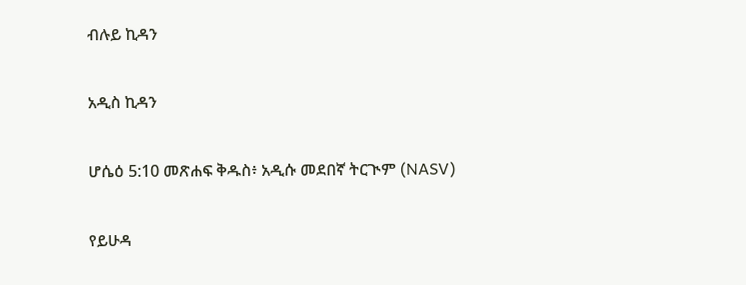ብሉይ ኪዳን

አዲስ ኪዳን

ሆሴዕ 5:10 መጽሐፍ ቅዱስ፥ አዲሱ መደበኛ ትርጒም (NASV)

የይሁዳ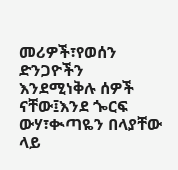መሪዎች፣የወሰን ድንጋዮችን እንደሚነቅሉ ሰዎች ናቸው፤እንደ ጐርፍ ውሃ፣ቊጣዬን በላያቸው ላይ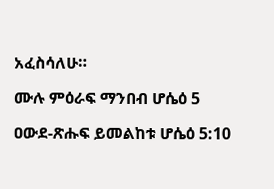አፈስሳለሁ።

ሙሉ ምዕራፍ ማንበብ ሆሴዕ 5

ዐውደ-ጽሑፍ ይመልከቱ ሆሴዕ 5:10